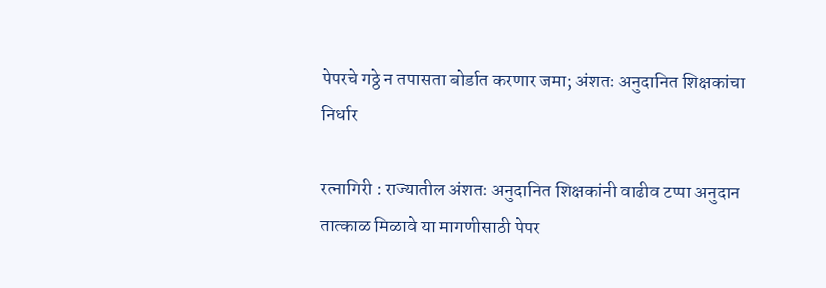पेपरचे गठ्ठे न तपासता बोर्डात करणार जमा; अंशतः अनुदानित शिक्षकांचा निर्धार

रत्नागिरी : राज्यातील अंशतः अनुदानित शिक्षकांनी वाढीव टप्पा अनुदान तात्काळ मिळावे या मागणीसाठी पेपर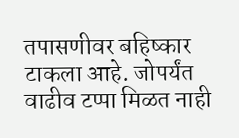तपासणीवर बहिष्कार टाकला आहे. जोपर्यंत वाढीव टप्पा मिळत नाही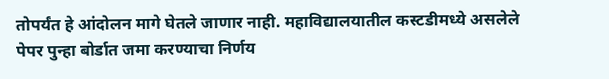तोपर्यंत हे आंदोलन मागे घेतले जाणार नाही. महाविद्यालयातील कस्टडीमध्ये असलेले पेपर पुन्हा बोर्डात जमा करण्याचा निर्णय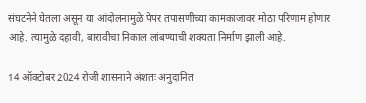संघटनेने घेतला असून या आंदोलनामुळे पेपर तपासणीच्या कामकाजावर मोठा परिणाम होणार आहे. त्यामुळे दहावी, बारावीचा निकाल लांबण्याची शक्यता निर्माण झाली आहे.

14 ऑक्टोबर 2024 रोजी शासनाने अंशतः अनुदानित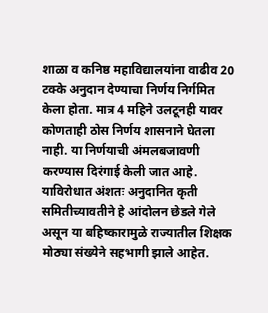शाळा व कनिष्ठ महाविद्यालयांना वाढीव 20 टक्के अनुदान देण्याचा निर्णय निर्गमित केला होता. मात्र 4 महिने उलटूनही यावर कोणताही ठोस निर्णय शासनाने घेतला नाही. या निर्णयाची अंमलबजावणी करण्यास दिरंगाई केली जात आहे. याविरोधात अंशतः अनुदानित कृती समितीच्यावतीने हे आंदोलन छेडले गेले असून या बहिष्कारामुळे राज्यातील शिक्षक मोठ्या संख्येने सहभागी झाले आहेत.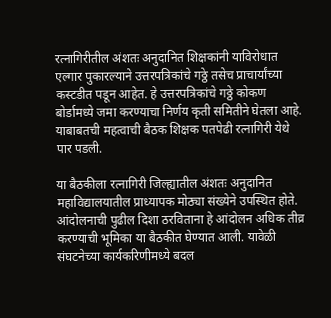रत्नागिरीतील अंशतः अनुदानित शिक्षकांनी याविरोधात एल्गार पुकारल्याने उत्तरपत्रिकांचे गठ्ठे तसेच प्राचार्यांच्या कस्टडीत पडून आहेत. हे उत्तरपत्रिकांचे गठ्ठे कोकण बोर्डामध्ये जमा करण्याचा निर्णय कृती समितीने घेतला आहे. याबाबतची महत्वाची बैठक शिक्षक पतपेढी रत्नागिरी येथे पार पडली.

या बैठकीला रत्नागिरी जिल्ह्यातील अंशतः अनुदानित महाविद्यालयातील प्राध्यापक मोठ्या संख्येने उपस्थित होते. आंदोलनाची पुढील दिशा ठरविताना हे आंदोलन अधिक तीव्र करण्याची भूमिका या बैठकीत घेण्यात आली. यावेळी संघटनेच्या कार्यकरिणीमध्ये बदल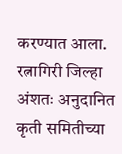करण्यात आला. रत्नागिरी जिल्हा अंशतः अनुदानित कृती समितीच्या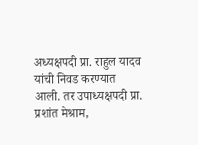अध्यक्षपदी प्रा. राहुल यादव यांची निवड करण्यात आली. तर उपाध्यक्षपदी प्रा. प्रशांत मेश्राम,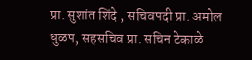प्रा. सुशांत शिंदे , सचिवपदी प्रा. अमोल धुळप, सहसचिव प्रा. सचिन टेकाळे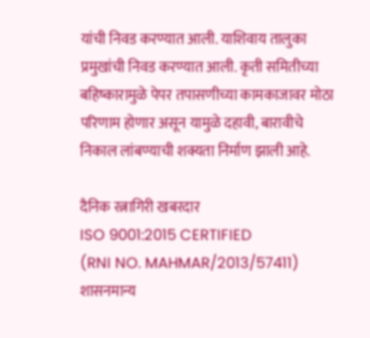यांची निवड करण्यात आली. याशिवाय तालुका प्रमुखांची निवड करण्यात आली. कृती समितीच्या बहिष्कारामुळे पेपर तपासणीच्या कामकाजावर मोठा परिणाम होणार असून यामुळे दहावी, बारावीचे निकाल लांबण्याची शक्यता निर्माण झाली आहे.

दैनिक रत्नागिरी खबरदार
ISO 9001:2015 CERTIFIED
(RNI NO. MAHMAR/2013/57411)
शासनमान्य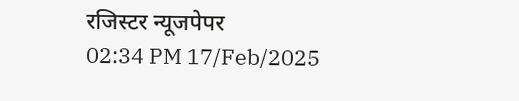रजिस्टर न्यूजपेपर
02:34 PM 17/Feb/2025